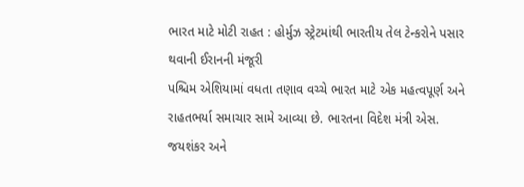ભારત માટે મોટી રાહત : હોર્મુઝ સ્ટ્રેટમાંથી ભારતીય તેલ ટેન્કરોને પસાર થવાની ઈરાનની મંજૂરી
પશ્ચિમ એશિયામાં વધતા તણાવ વચ્ચે ભારત માટે એક મહત્વપૂર્ણ અને રાહતભર્યા સમાચાર સામે આવ્યા છે. ભારતના વિદેશ મંત્રી એસ. જયશંકર અને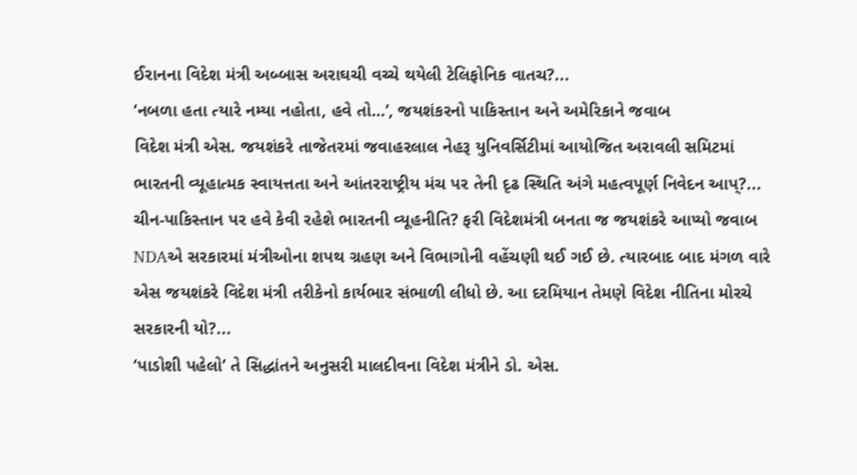ઈરાનના વિદેશ મંત્રી અબ્બાસ અરાઘચી વચ્ચે થયેલી ટેલિફોનિક વાતચ?...
‘નબળા હતા ત્યારે નમ્યા નહોતા, હવે તો…’, જયશંકરનો પાકિસ્તાન અને અમેરિકાને જવાબ
વિદેશ મંત્રી એસ. જયશંકરે તાજેતરમાં જવાહરલાલ નેહરૂ યુનિવર્સિટીમાં આયોજિત અરાવલી સમિટમાં ભારતની વ્યૂહાત્મક સ્વાયત્તતા અને આંતરરાષ્ટ્રીય મંચ પર તેની દૃઢ સ્થિતિ અંગે મહત્વપૂર્ણ નિવેદન આપ્?...
ચીન-પાકિસ્તાન પર હવે કેવી રહેશે ભારતની વ્યૂહનીતિ? ફરી વિદેશમંત્રી બનતા જ જયશંકરે આપ્યો જવાબ
NDAએ સરકારમાં મંત્રીઓના શપથ ગ્રહણ અને વિભાગોની વહેંચણી થઈ ગઈ છે. ત્યારબાદ બાદ મંગળ વારે એસ જયશંકરે વિદેશ મંત્રી તરીકેનો કાર્યભાર સંભાળી લીધો છે. આ દરમિયાન તેમણે વિદેશ નીતિના મોરચે સરકારની યો?...
‘પાડોશી પહેલો’ તે સિદ્ધાંતને અનુસરી માલદીવના વિદેશ મંત્રીને ડો. એસ.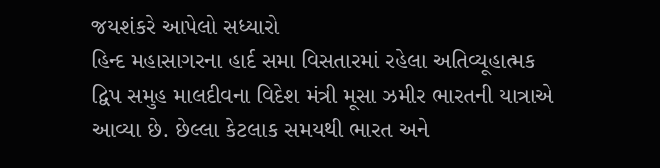જયશંકરે આપેલો સધ્યારો
હિન્દ મહાસાગરના હાર્દ સમા વિસતારમાં રહેલા અતિવ્યૂહાત્મક દ્વિપ સમુહ માલદીવના વિદેશ મંત્રી મૂસા ઝમીર ભારતની યાત્રાએ આવ્યા છે. છેલ્લા કેટલાક સમયથી ભારત અને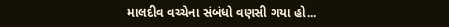માલદીવ વચ્ચેના સંબંધો વણસી ગયા હો...